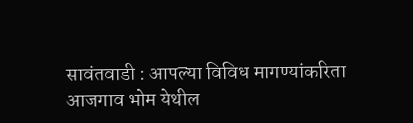सावंतवाडी : आपल्या विविध मागण्यांकरिता आजगाव भोम येथील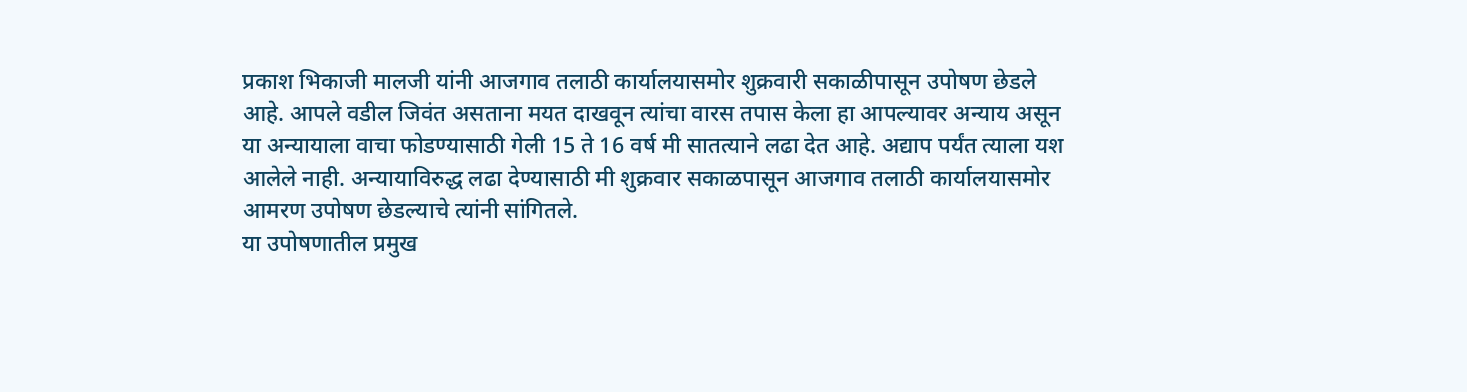प्रकाश भिकाजी मालजी यांनी आजगाव तलाठी कार्यालयासमोर शुक्रवारी सकाळीपासून उपोषण छेडले आहे. आपले वडील जिवंत असताना मयत दाखवून त्यांचा वारस तपास केला हा आपल्यावर अन्याय असून या अन्यायाला वाचा फोडण्यासाठी गेली 15 ते 16 वर्ष मी सातत्याने लढा देत आहे. अद्याप पर्यंत त्याला यश आलेले नाही. अन्यायाविरुद्ध लढा देण्यासाठी मी शुक्रवार सकाळपासून आजगाव तलाठी कार्यालयासमोर आमरण उपोषण छेडल्याचे त्यांनी सांगितले.
या उपोषणातील प्रमुख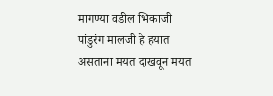मागण्या वडील भिकाजी पांडुरंग मालजी हे हयात असताना मयत दाखवून मयत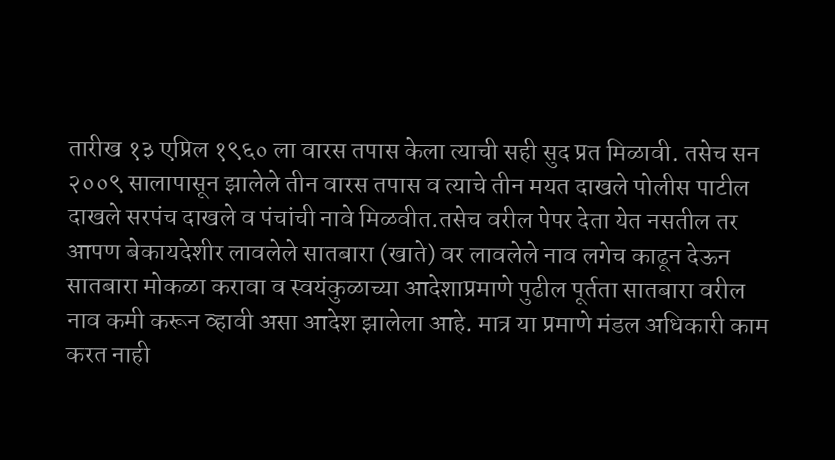तारीख १३ एप्रिल १९६० ला वारस तपास केला त्याची सही सुद प्रत मिळावी. तसेच सन २००९ सालापासून झालेले तीन वारस तपास व त्याचे तीन मयत दाखले पोलीस पाटील दाखले सरपंच दाखले व पंचांची नावे मिळवीत.तसेच वरील पेपर देता येत नसतील तर आपण बेकायदेशीर लावलेले सातबारा (खाते) वर लावलेले नाव लगेच काढून देऊन सातबारा मोकळा करावा व स्वयंकुळाच्या आदेशाप्रमाणे पुढील पूर्तता सातबारा वरील नाव कमी करून व्हावी असा आदेश झालेला आहे. मात्र या प्रमाणे मंडल अधिकारी काम करत नाही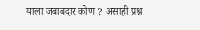याला जबाबदार कोण ? असाही प्रश्न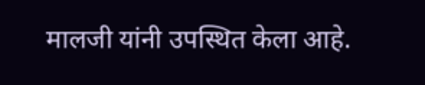मालजी यांनी उपस्थित केला आहे.